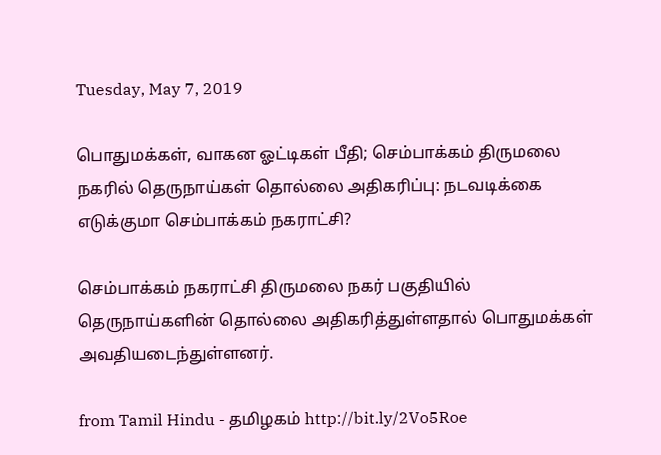Tuesday, May 7, 2019

பொதுமக்கள், வாகன ஓட்டிகள் பீதி; செம்பாக்கம் திருமலை நகரில் தெருநாய்கள் தொல்லை அதிகரிப்பு: நடவடிக்கை எடுக்குமா செம்பாக்கம் நகராட்சி?

செம்பாக்கம் நகராட்சி திருமலை நகர் பகுதியில் தெருநாய்களின் தொல்லை அதிகரித்துள்ளதால் பொதுமக்கள் அவதியடைந்துள்ளனர்.

from Tamil Hindu - தமிழகம் http://bit.ly/2Vo5Roe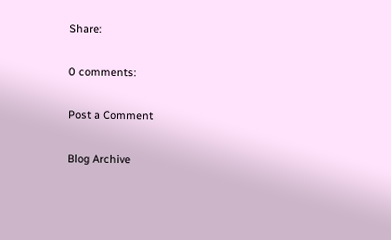Share:

0 comments:

Post a Comment

Blog Archive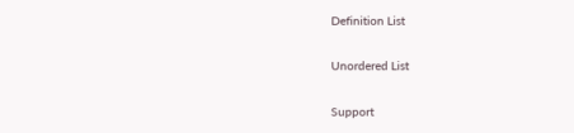Definition List

Unordered List

Support